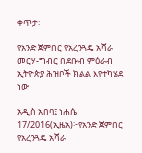ቀጥታ፡

የአንድ ጀምበር የአረንጓዴ አሻራ መርሃ-ግብር በደቡብ ምዕራብ ኢትዮጵያ ሕዝቦች ክልል እየተካሄደ ነው

አዲስ አበባ፤ ነሐሴ 17/2016(ኢዜአ)፦የአንድ ጀምበር የአረንጓዴ አሻራ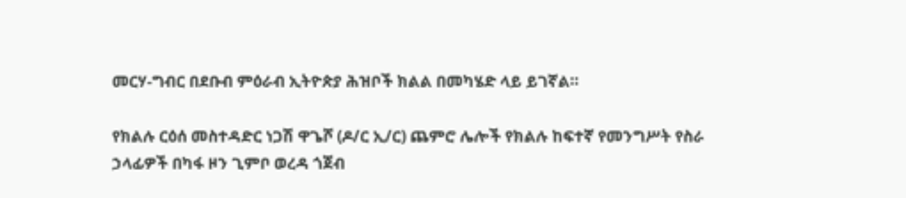መርሃ-ግብር በደቡብ ምዕራብ ኢትዮጵያ ሕዝቦች ክልል በመካሄድ ላይ ይገኛል።

የክልሉ ርዕሰ መስተዳድር ነጋሽ ዋጌሾ (ዶ/ር ኢ/ር) ጨምሮ ሌሎች የክልሉ ከፍተኛ የመንግሥት የስራ ኃላፊዎች በካፋ ዞን ጊምቦ ወረዳ ጎጀብ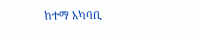ከተማ አካባቢ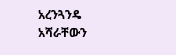አረንጓንዴ አሻራቸውን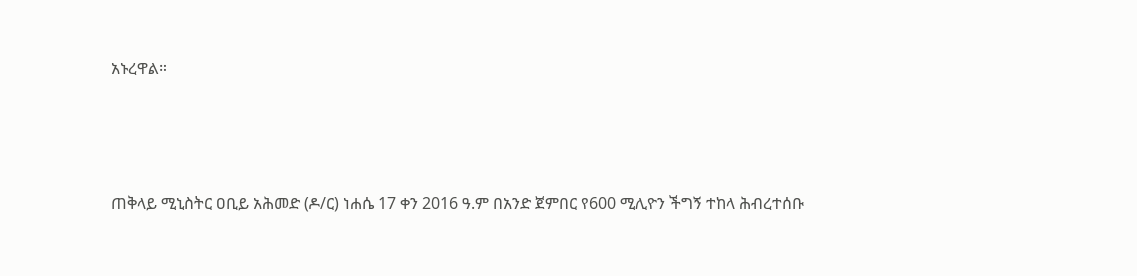አኑረዋል።




ጠቅላይ ሚኒስትር ዐቢይ አሕመድ (ዶ/ር) ነሐሴ 17 ቀን 2016 ዓ.ም በአንድ ጀምበር የ600 ሚሊዮን ችግኝ ተከላ ሕብረተሰቡ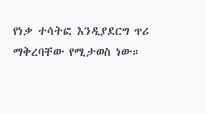የነቃ ተሳትፎ እንዲያደርግ ጥሪ ማቅረባቸው የሚታወስ ነው።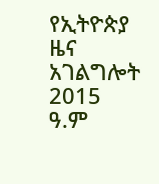የኢትዮጵያ ዜና አገልግሎት
2015
ዓ.ም